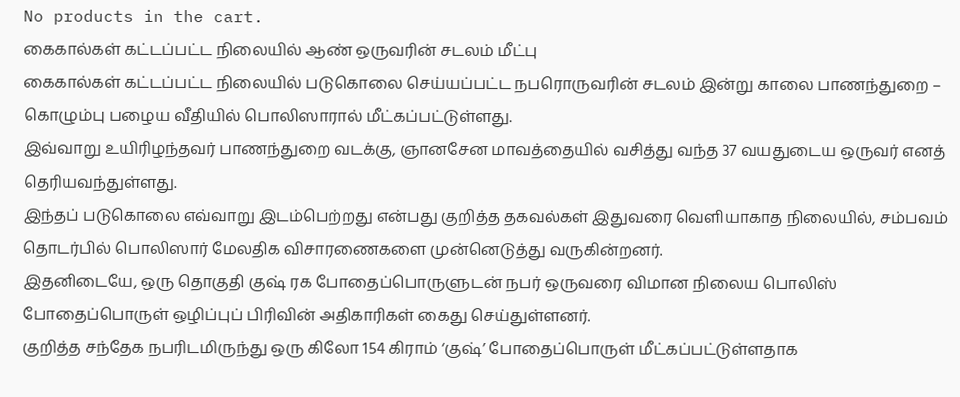No products in the cart.
கைகால்கள் கட்டப்பட்ட நிலையில் ஆண் ஒருவரின் சடலம் மீட்பு
கைகால்கள் கட்டப்பட்ட நிலையில் படுகொலை செய்யப்பட்ட நபரொருவரின் சடலம் இன்று காலை பாணந்துறை – கொழும்பு பழைய வீதியில் பொலிஸாரால் மீட்கப்பட்டுள்ளது.
இவ்வாறு உயிரிழந்தவர் பாணந்துறை வடக்கு, ஞானசேன மாவத்தையில் வசித்து வந்த 37 வயதுடைய ஒருவர் எனத் தெரியவந்துள்ளது.
இந்தப் படுகொலை எவ்வாறு இடம்பெற்றது என்பது குறித்த தகவல்கள் இதுவரை வெளியாகாத நிலையில், சம்பவம் தொடர்பில் பொலிஸார் மேலதிக விசாரணைகளை முன்னெடுத்து வருகின்றனர்.
இதனிடையே, ஒரு தொகுதி குஷ் ரக போதைப்பொருளுடன் நபர் ஒருவரை விமான நிலைய பொலிஸ் போதைப்பொருள் ஒழிப்புப் பிரிவின் அதிகாரிகள் கைது செய்துள்ளனர்.
குறித்த சந்தேக நபரிடமிருந்து ஒரு கிலோ 154 கிராம் ‘குஷ்’ போதைப்பொருள் மீட்கப்பட்டுள்ளதாக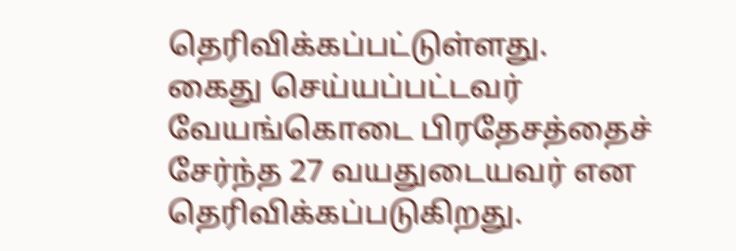தெரிவிக்கப்பட்டுள்ளது.
கைது செய்யப்பட்டவர் வேயங்கொடை பிரதேசத்தைச் சேர்ந்த 27 வயதுடையவர் என தெரிவிக்கப்படுகிறது.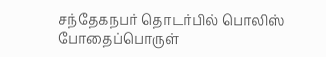சந்தேகநபர் தொடர்பில் பொலிஸ் போதைப்பொருள்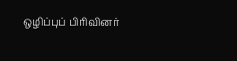ஒழிப்புப் பிரிவினர்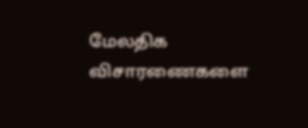மேலதிக விசாரணைகளை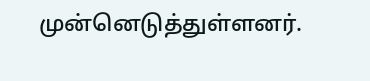முன்னெடுத்துள்ளனர்.